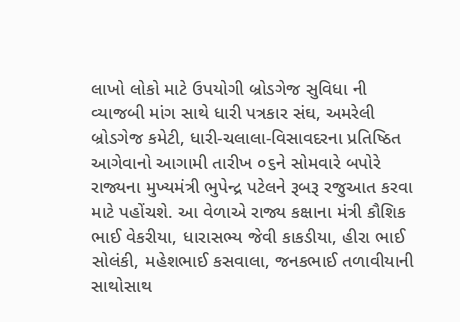લાખો લોકો માટે ઉપયોગી બ્રોડગેજ સુવિધા ની વ્યાજબી માંગ સાથે ધારી પત્રકાર સંઘ, અમરેલી બ્રોડગેજ કમેટી, ધારી-ચલાલા-વિસાવદરના પ્રતિષ્ઠિત આગેવાનો આગામી તારીખ ૦૬ને સોમવારે બપોરે રાજ્યના મુખ્યમંત્રી ભુપેન્દ્ર પટેલને રૂબરૂ રજુઆત કરવા માટે પહોંચશે. આ વેળાએ રાજ્ય કક્ષાના મંત્રી કૌશિક ભાઈ વેકરીયા, ધારાસભ્ય જેવી કાકડીયા, હીરા ભાઈ સોલંકી, મહેશભાઈ કસવાલા, જનકભાઈ તળાવીયાની સાથોસાથ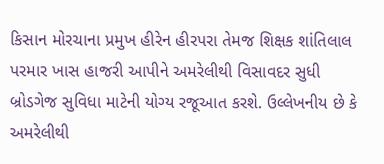કિસાન મોરચાના પ્રમુખ હીરેન હીરપરા તેમજ શિક્ષક શાંતિલાલ પરમાર ખાસ હાજરી આપીને અમરેલીથી વિસાવદર સુધી બ્રોડગેજ સુવિધા માટેની યોગ્ય રજૂઆત કરશે. ઉલ્લેખનીય છે કે અમરેલીથી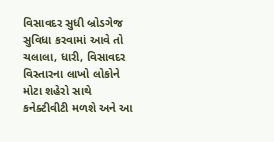વિસાવદર સુધી બ્રોડગેજ સુવિધા કરવામાં આવે તો ચલાલા, ધારી, વિસાવદર વિસ્તારના લાખો લોકોને મોટા શહેરો સાથે કનેક્ટીવીટી મળશે અને આ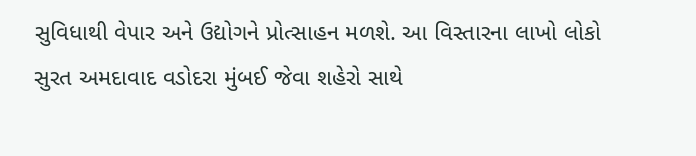સુવિધાથી વેપાર અને ઉદ્યોગને પ્રોત્સાહન મળશે. આ વિસ્તારના લાખો લોકો સુરત અમદાવાદ વડોદરા મુંબઈ જેવા શહેરો સાથે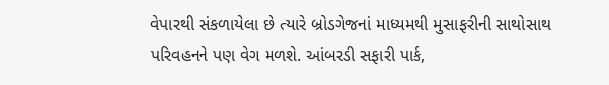વેપારથી સંકળાયેલા છે ત્યારે બ્રોડગેજનાં માધ્યમથી મુસાફરીની સાથોસાથ પરિવહનને પણ વેગ મળશે. આંબરડી સફારી પાર્ક,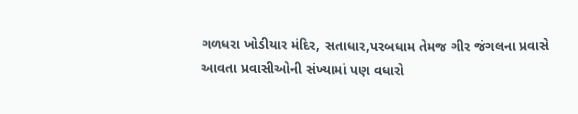ગળધરા ખોડીયાર મંદિર, સતાધાર,પરબધામ તેમજ ગીર જંગલના પ્રવાસે આવતા પ્રવાસીઓની સંખ્યામાં પણ વધારો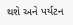થશે અને પર્યટન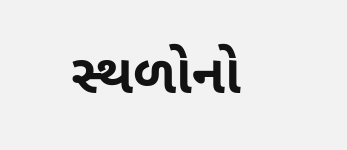સ્થળોનો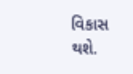વિકાસ થશે.